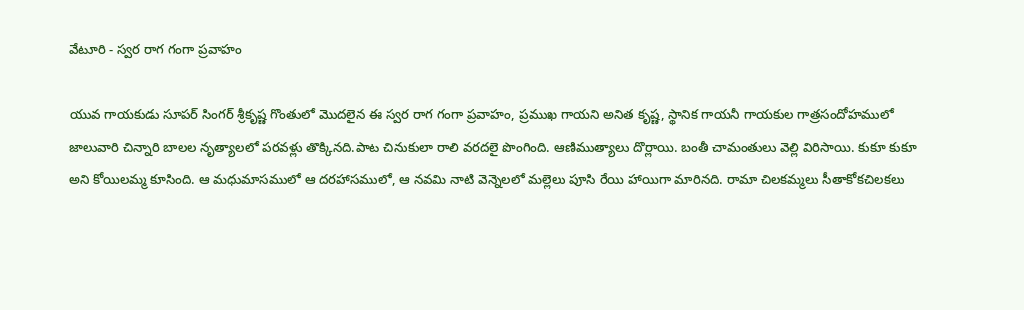వేటూరి - స్వర రాగ గంగా ప్రవాహం

యువ గాయకుడు సూపర్ సింగర్ శ్రీకృష్ణ గొంతులో మొదలైన ఈ స్వర రాగ గంగా ప్రవాహం, ప్రముఖ గాయని అనిత కృష్ణ, స్థానిక గాయనీ గాయకుల గాత్రసందోహములో జాలువారి చిన్నారి బాలల నృత్యాలలో పరవళ్లు తొక్కినది.పాట చినుకులా రాలి వరదలై పొంగింది. ఆణిముత్యాలు దొర్లాయి. బంతీ చామంతులు వెల్లి విరిసాయి. కుకూ కుకూ అని కోయిలమ్మ కూసింది. ఆ మధుమాసములో ఆ దరహాసములో, ఆ నవమి నాటి వెన్నెలలో మల్లెలు పూసి రేయి హాయిగా మారినది. రామా చిలకమ్మలు సీతాకోకచిలకలు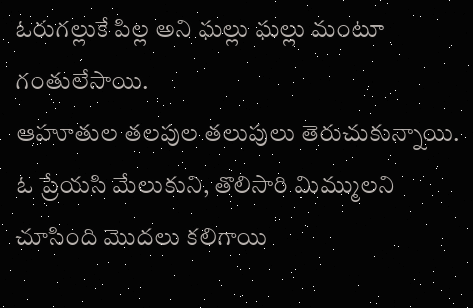ఓరుగల్లుకే పిల్ల అని ఘల్లు ఘల్లు మంటూ గంతులేసాయి.
ఆహూతుల తలపుల తలుపులు తెరుచుకున్నాయి. ఓ ప్రేయసి మేలుకుని, తొలిసారి మిమ్ములని చూసింది మొదలు కలిగాయి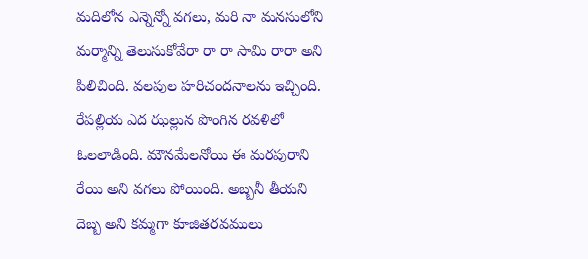మదిలోన ఎన్నెన్నో వగలు, మరి నా మనసులోని మర్మాన్ని తెలుసుకోవేరా రా రా సామి రారా అని పిలిచింది. వలపుల హరిచందనాలను ఇచ్చింది. రేపల్లియ ఎద ఝల్లున పొంగిన రవళిలో ఓలలాడింది. మౌనమేలనోయి ఈ మరపురాని రేయి అని వగలు పోయింది. అబ్బనీ తీయని దెబ్బ అని కమ్మగా కూజితరవములు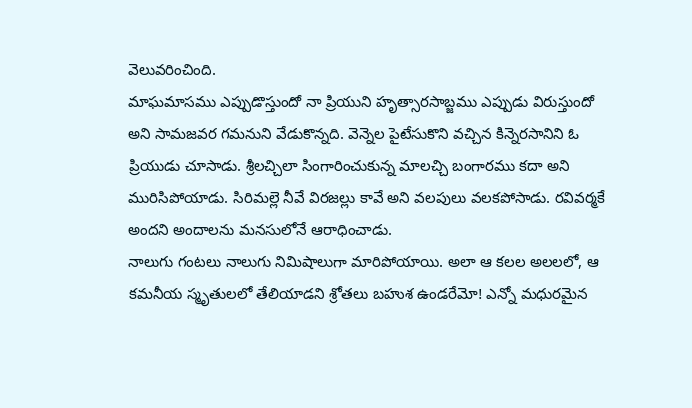వెలువరించింది.
మాఘమాసము ఎప్పుడొస్తుందో నా ప్రియుని హృత్సారసాబ్జము ఎప్పుడు విరుస్తుందో అని సామజవర గమనుని వేడుకొన్నది. వెన్నెల పైటేసుకొని వచ్చిన కిన్నెరసానిని ఓ ప్రియుడు చూసాడు. శ్రీలచ్చిలా సింగారించుకున్న మాలచ్చి బంగారము కదా అని మురిసిపోయాడు. సిరిమల్లె నీవే విరజల్లు కావే అని వలపులు వలకపోసాడు. రవివర్మకే అందని అందాలను మనసులోనే ఆరాధించాడు.
నాలుగు గంటలు నాలుగు నిమిషాలుగా మారిపోయాయి. అలా ఆ కలల అలలలో, ఆ కమనీయ స్మృతులలో తేలియాడని శ్రోతలు బహుశ ఉండరేమో! ఎన్నో మధురమైన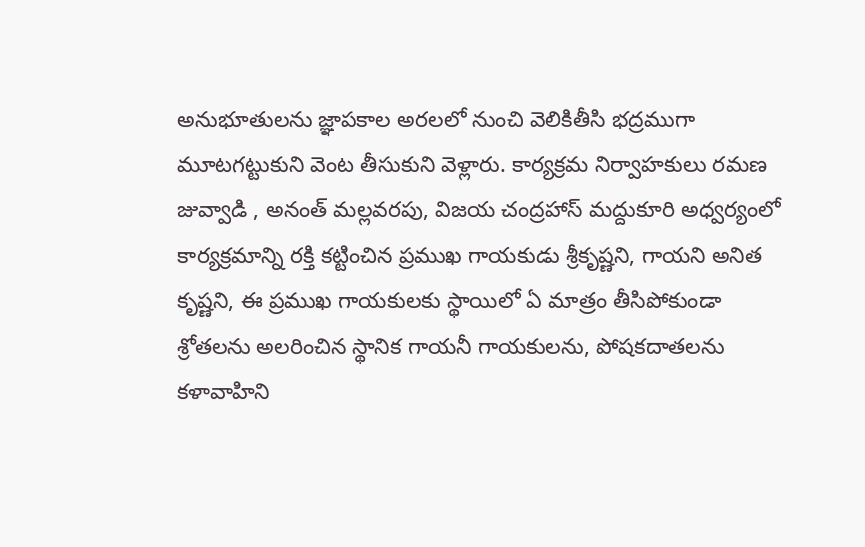అనుభూతులను జ్ఞాపకాల అరలలో నుంచి వెలికితీసి భద్రముగా మూటగట్టుకుని వెంట తీసుకుని వెళ్లారు. కార్యక్రమ నిర్వాహకులు రమణ జువ్వాడి , అనంత్ మల్లవరపు, విజయ చంద్రహాస్ మద్దుకూరి అధ్వర్యంలో కార్యక్రమాన్ని రక్తి కట్టించిన ప్రముఖ గాయకుడు శ్రీకృష్ణని, గాయని అనిత కృష్ణని, ఈ ప్రముఖ గాయకులకు స్థాయిలో ఏ మాత్రం తీసిపోకుండా శ్రోతలను అలరించిన స్థానిక గాయనీ గాయకులను, పోషకదాతలను కళావాహిని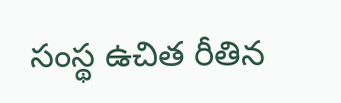సంస్థ ఉచిత రీతిన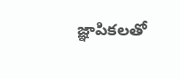జ్ఞాపికలతో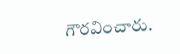గౌరవించారు.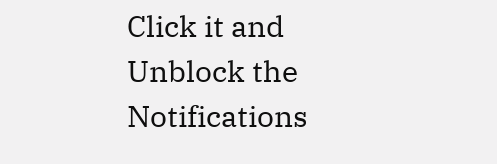Click it and Unblock the Notifications